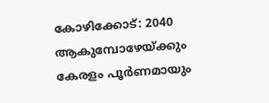കോഴിക്കോട്: 2040 ആകുമ്പോഴേയ്ക്കും കേരളം പൂർണമായും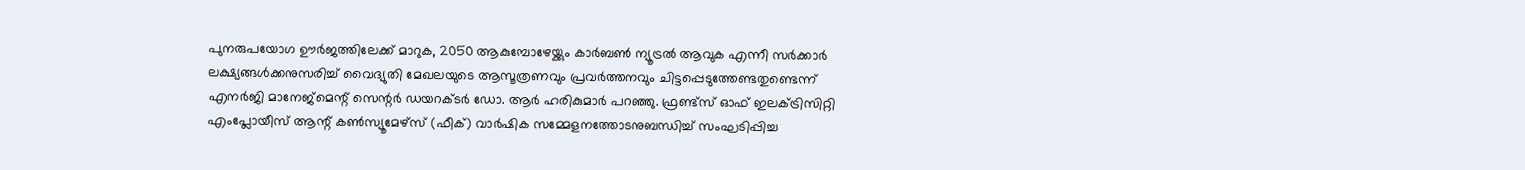പുനരുപയോഗ ഊർജത്തിലേക്ക് മാറുക, 2050 ആകുമ്പോഴേയ്ക്കും കാർബൺ ന്യൂട്രൽ ആവുക എന്നീ സർക്കാർ ലക്ഷ്യങ്ങൾക്കനുസരിച്ച് വൈദ്യുതി മേഖലയുടെ ആസൂത്രണവും പ്രവർത്തനവും ചിട്ടപ്പെടുത്തേണ്ടതുണ്ടെന്ന് എനർജി മാനേജ്മെന്റ് സെന്റർ ഡയറക്ടർ ഡോ. ആർ ഹരികുമാർ പറഞ്ഞു. ഫ്രണ്ട്സ് ഓഫ് ഇലക്ട്രിസിറ്റി എംപ്ലോയീസ് ആന്റ് കൺസ്യൂമേഴ്സ് (ഫീക്) വാർഷിക സമ്മേളനത്തോടനുബന്ധിച്ച് സംഘടിപ്പിച്ച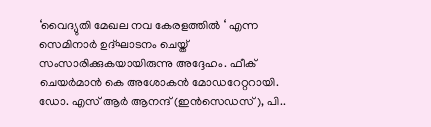‘വൈദ്യുതി മേഖല നവ കേരളത്തിൽ ‘ എന്ന സെമിനാർ ഉദ്ഘാടനം ചെയ്ത് സംസാരിക്കുകയായിരുന്നു അദ്ദേഹം. ഫീക് ചെയർമാൻ കെ അശോകൻ മോഡറേറ്ററായി.
ഡോ. എസ് ആർ ആനന്ദ് (ഇൻസെഡസ്), പി..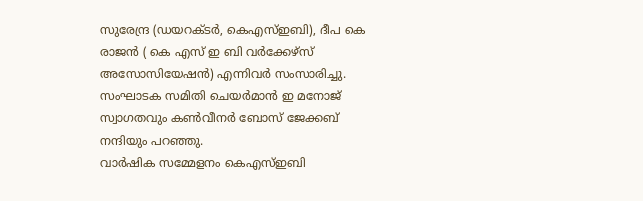സുരേന്ദ്ര (ഡയറക്ടർ, കെഎസ്ഇബി), ദീപ കെ രാജൻ ( കെ എസ് ഇ ബി വർക്കേഴ്സ് അസോസിയേഷൻ) എന്നിവർ സംസാരിച്ചു. സംഘാടക സമിതി ചെയർമാൻ ഇ മനോജ് സ്വാഗതവും കൺവീനർ ബോസ് ജേക്കബ് നന്ദിയും പറഞ്ഞു.
വാർഷിക സമ്മേളനം കെഎസ്ഇബി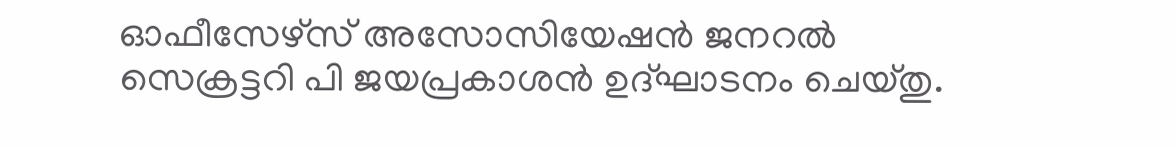ഓഫീസേഴ്സ് അസോസിയേഷൻ ജനറൽ സെക്രട്ടറി പി ജയപ്രകാശൻ ഉദ്ഘാടനം ചെയ്തു.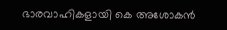ഭാരവാഹികളായി കെ അശോകൻ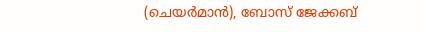(ചെയർമാൻ), ബോസ് ജേക്കബ്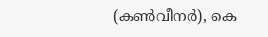(കൺവീനർ), കെ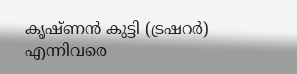കൃഷ്ണൻ കുട്ടി (ട്രഷറർ) എന്നിവരെ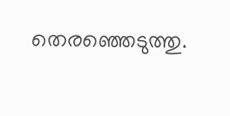തെരഞ്ഞെടുത്തു.